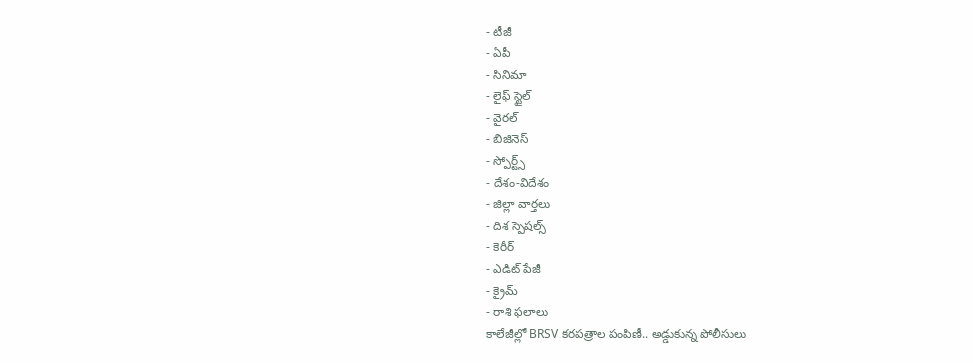- టీజీ
- ఏపీ
- సినిమా
- లైఫ్ స్టైల్
- వైరల్
- బిజినెస్
- స్పోర్ట్స్
- దేశం-విదేశం
- జిల్లా వార్తలు
- దిశ స్పెషల్స్
- కెరీర్
- ఎడిట్ పేజీ
- క్రైమ్
- రాశి ఫలాలు
కాలేజీల్లో BRSV కరపత్రాల పంపిణీ.. అడ్డుకున్న పోలీసులు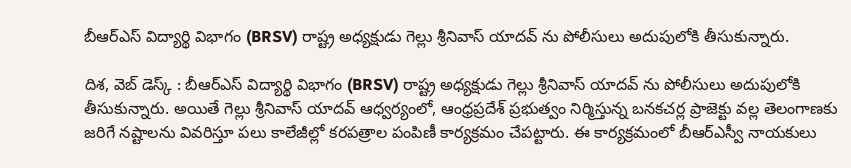బీఆర్ఎస్ విద్యార్థి విభాగం (BRSV) రాష్ట్ర అధ్యక్షుడు గెల్లు శ్రీనివాస్ యాదవ్ ను పోలీసులు అదుపులోకి తీసుకున్నారు.

దిశ, వెబ్ డెస్క్ : బీఆర్ఎస్ విద్యార్థి విభాగం (BRSV) రాష్ట్ర అధ్యక్షుడు గెల్లు శ్రీనివాస్ యాదవ్ ను పోలీసులు అదుపులోకి తీసుకున్నారు. అయితే గెల్లు శ్రీనివాస్ యాదవ్ ఆధ్వర్యంలో, ఆంధ్రప్రదేశ్ ప్రభుత్వం నిర్మిస్తున్న బనకచర్ల ప్రాజెక్టు వల్ల తెలంగాణకు జరిగే నష్టాలను వివరిస్తూ పలు కాలేజీల్లో కరపత్రాల పంపిణీ కార్యక్రమం చేపట్టారు. ఈ కార్యక్రమంలో బీఆర్ఎస్వీ నాయకులు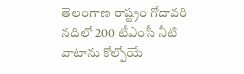తెలంగాణ రాష్ట్రం గోదావరి నదిలో 200 టీఎంసీ నీటి వాటాను కోల్పోయే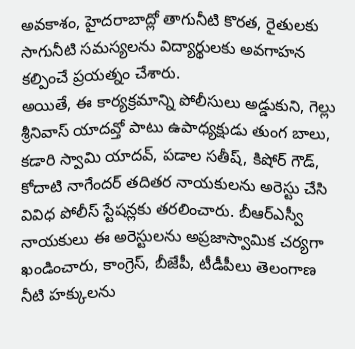అవకాశం, హైదరాబాద్లో తాగునీటి కొరత, రైతులకు సాగునీటి సమస్యలను విద్యార్థులకు అవగాహన కల్పించే ప్రయత్నం చేశారు.
అయితే, ఈ కార్యక్రమాన్ని పోలీసులు అడ్డుకుని, గెల్లు శ్రీనివాస్ యాదవ్తో పాటు ఉపాధ్యక్షుడు తుంగ బాలు, కడారి స్వామి యాదవ్, పడాల సతీష్, కిషోర్ గౌడ్, కోదాటి నాగేందర్ తదితర నాయకులను అరెస్టు చేసి వివిధ పోలీస్ స్టేషన్లకు తరలించారు. బీఆర్ఎస్వీ నాయకులు ఈ అరెస్టులను అప్రజాస్వామిక చర్యగా ఖండించారు, కాంగ్రెస్, బీజేపీ, టీడీపీలు తెలంగాణ నీటి హక్కులను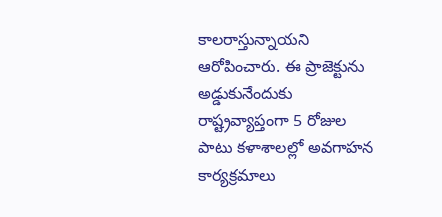కాలరాస్తున్నాయని ఆరోపించారు. ఈ ప్రాజెక్టును అడ్డుకునేందుకు రాష్ట్రవ్యాప్తంగా 5 రోజుల పాటు కళాశాలల్లో అవగాహన కార్యక్రమాలు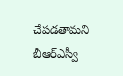చేపడతామని బీఆర్ఎస్వీ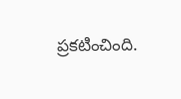ప్రకటించింది.